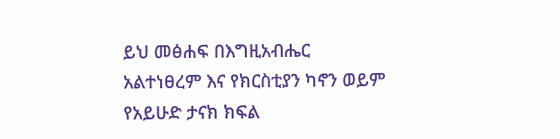ይህ መፅሐፍ በእግዚአብሔር አልተነፀረም እና የክርስቲያን ካኖን ወይም የአይሁድ ታናክ ክፍል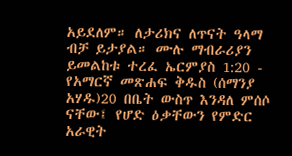አይደለም። ለታሪክና ለጥናት ዓላማ ብቻ ይታያል። ሙሉ ማብራሪያን ይመልከቱ ተረፈ ኤርምያስ 1:20 - የአማርኛ መጽሐፍ ቅዱስ (ሰማንያ አሃዱ)20 በቤት ውስጥ እንዳለ ምሰሶ ናቸው፤ የሆድ ዕቃቸውን የምድር አራዊት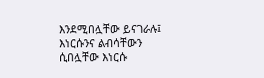እንደሚበሏቸው ይናገራሉ፤ እነርሱንና ልብሳቸውን ሲበሏቸው እነርሱ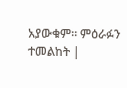አያውቁም። ምዕራፉን ተመልከት |